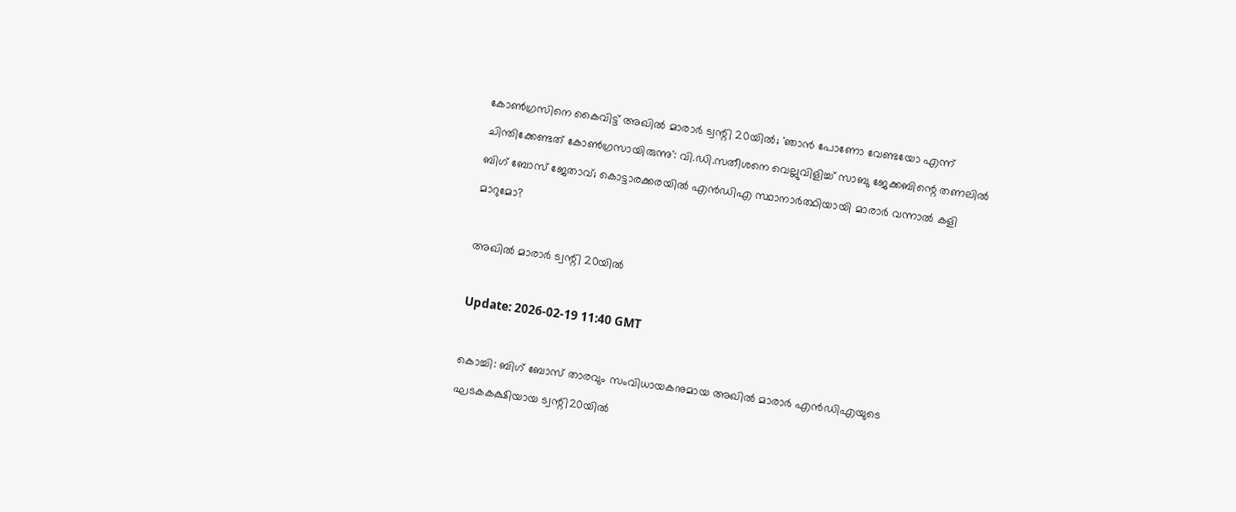കോണ്‍ഗ്രസിനെ കൈവിട്ട് അഖില്‍ മാരാര്‍ ട്വന്റി 20യില്‍; 'ഞാന്‍ പോണോ വേണ്ടയോ എന്ന് ചിന്തിക്കേണ്ടത് കോണ്‍ഗ്രസായിരുന്നു': വി.ഡി.സതീശനെ വെല്ലുവിളിച്ച് സാബു ജേക്കബിന്റെ തണലില്‍ ബിഗ് ബോസ് ജേതാവ്; കൊട്ടാരക്കരയില്‍ എന്‍ഡിഎ സ്ഥാനാര്‍ത്ഥിയായി മാരാര്‍ വന്നാല്‍ കളി മാറുമോ?

അഖില്‍ മാരാര്‍ ട്വന്റി 20യില്‍

Update: 2026-02-19 11:40 GMT

കൊച്ചി: ബിഗ് ബോസ് താരവും സംവിധായകനുമായ അഖില്‍ മാരാര്‍ എന്‍ഡിഎയുടെ ഘടകകക്ഷിയായ ട്വന്റി20യില്‍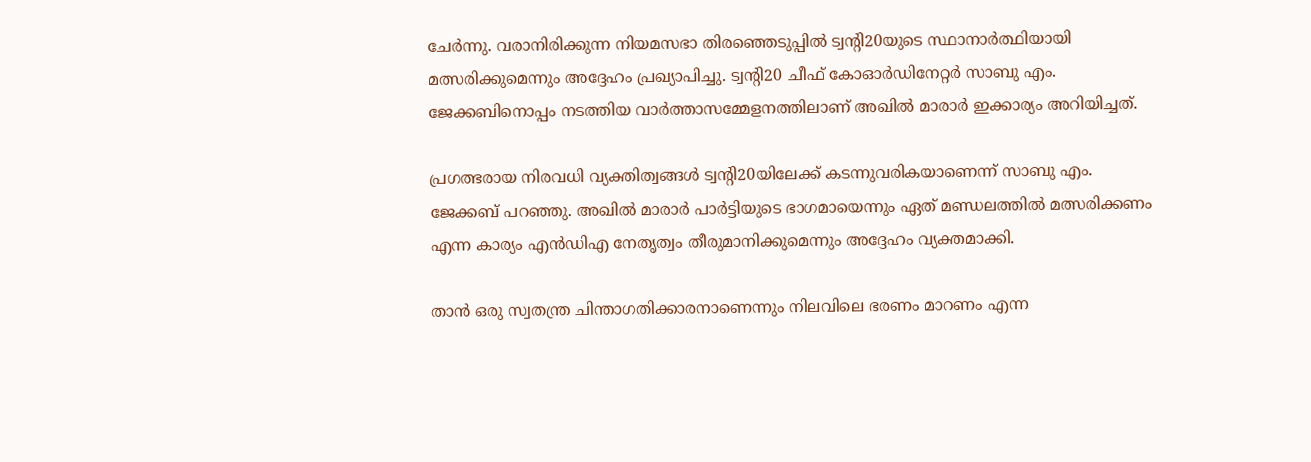ചേര്‍ന്നു. വരാനിരിക്കുന്ന നിയമസഭാ തിരഞ്ഞെടുപ്പില്‍ ട്വന്റി20യുടെ സ്ഥാനാര്‍ത്ഥിയായി മത്സരിക്കുമെന്നും അദ്ദേഹം പ്രഖ്യാപിച്ചു. ട്വന്റി20 ചീഫ് കോഓര്‍ഡിനേറ്റര്‍ സാബു എം. ജേക്കബിനൊപ്പം നടത്തിയ വാര്‍ത്താസമ്മേളനത്തിലാണ് അഖില്‍ മാരാര്‍ ഇക്കാര്യം അറിയിച്ചത്.

പ്രഗത്ഭരായ നിരവധി വ്യക്തിത്വങ്ങള്‍ ട്വന്റി20യിലേക്ക് കടന്നുവരികയാണെന്ന് സാബു എം. ജേക്കബ് പറഞ്ഞു. അഖില്‍ മാരാര്‍ പാര്‍ട്ടിയുടെ ഭാഗമായെന്നും ഏത് മണ്ഡലത്തില്‍ മത്സരിക്കണം എന്ന കാര്യം എന്‍ഡിഎ നേതൃത്വം തീരുമാനിക്കുമെന്നും അദ്ദേഹം വ്യക്തമാക്കി.

താന്‍ ഒരു സ്വതന്ത്ര ചിന്താഗതിക്കാരനാണെന്നും നിലവിലെ ഭരണം മാറണം എന്ന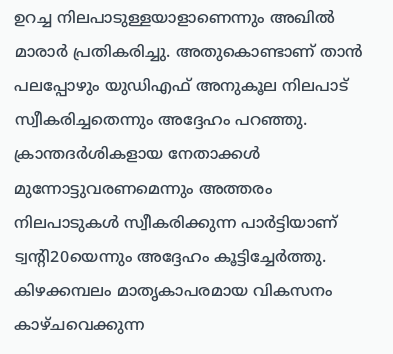ഉറച്ച നിലപാടുള്ളയാളാണെന്നും അഖില്‍ മാരാര്‍ പ്രതികരിച്ചു. അതുകൊണ്ടാണ് താന്‍ പലപ്പോഴും യുഡിഎഫ് അനുകൂല നിലപാട് സ്വീകരിച്ചതെന്നും അദ്ദേഹം പറഞ്ഞു. ക്രാന്തദര്‍ശികളായ നേതാക്കള്‍ മുന്നോട്ടുവരണമെന്നും അത്തരം നിലപാടുകള്‍ സ്വീകരിക്കുന്ന പാര്‍ട്ടിയാണ് ട്വന്റി20യെന്നും അദ്ദേഹം കൂട്ടിച്ചേര്‍ത്തു. കിഴക്കമ്പലം മാതൃകാപരമായ വികസനം കാഴ്ചവെക്കുന്ന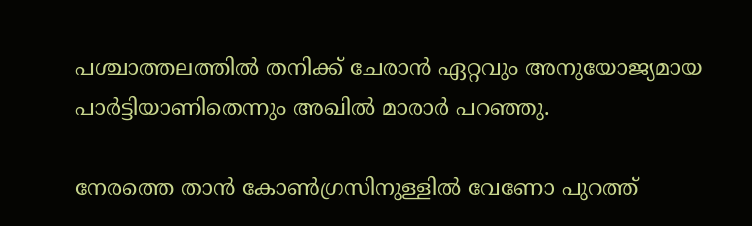പശ്ചാത്തലത്തില്‍ തനിക്ക് ചേരാന്‍ ഏറ്റവും അനുയോജ്യമായ പാര്‍ട്ടിയാണിതെന്നും അഖില്‍ മാരാര്‍ പറഞ്ഞു.

നേരത്തെ താന്‍ കോണ്‍ഗ്രസിനുള്ളില്‍ വേണോ പുറത്ത്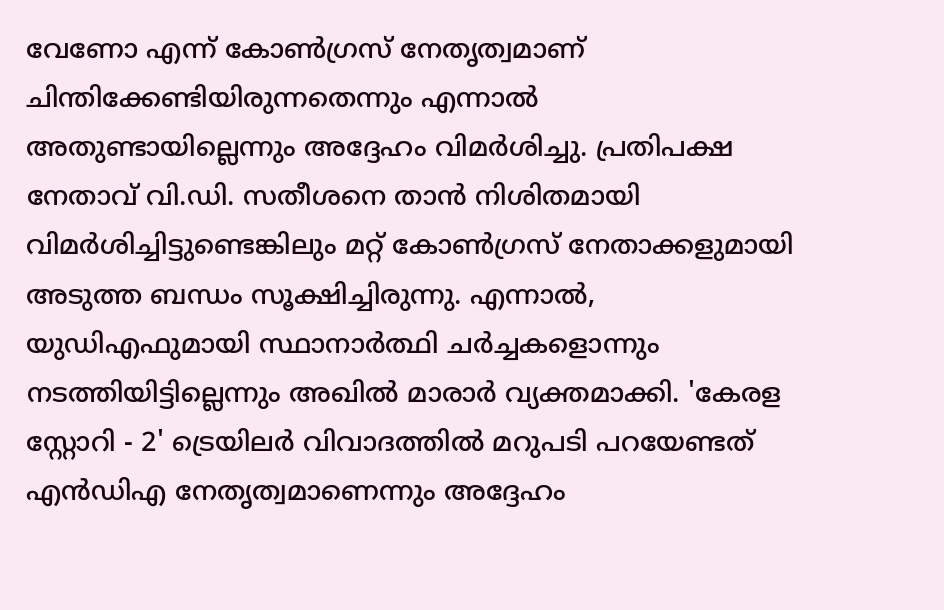വേണോ എന്ന് കോണ്‍ഗ്രസ് നേതൃത്വമാണ് ചിന്തിക്കേണ്ടിയിരുന്നതെന്നും എന്നാല്‍ അതുണ്ടായില്ലെന്നും അദ്ദേഹം വിമര്‍ശിച്ചു. പ്രതിപക്ഷ നേതാവ് വി.ഡി. സതീശനെ താന്‍ നിശിതമായി വിമര്‍ശിച്ചിട്ടുണ്ടെങ്കിലും മറ്റ് കോണ്‍ഗ്രസ് നേതാക്കളുമായി അടുത്ത ബന്ധം സൂക്ഷിച്ചിരുന്നു. എന്നാല്‍, യുഡിഎഫുമായി സ്ഥാനാര്‍ത്ഥി ചര്‍ച്ചകളൊന്നും നടത്തിയിട്ടില്ലെന്നും അഖില്‍ മാരാര്‍ വ്യക്തമാക്കി. 'കേരള സ്റ്റോറി - 2' ട്രെയിലര്‍ വിവാദത്തില്‍ മറുപടി പറയേണ്ടത് എന്‍ഡിഎ നേതൃത്വമാണെന്നും അദ്ദേഹം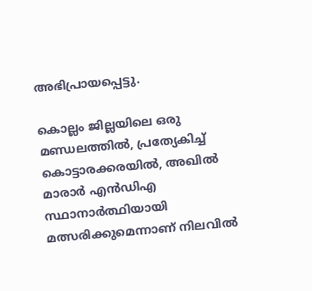അഭിപ്രായപ്പെട്ടു.

കൊല്ലം ജില്ലയിലെ ഒരു മണ്ഡലത്തില്‍, പ്രത്യേകിച്ച് കൊട്ടാരക്കരയില്‍, അഖില്‍ മാരാര്‍ എന്‍ഡിഎ സ്ഥാനാര്‍ത്ഥിയായി മത്സരിക്കുമെന്നാണ് നിലവില്‍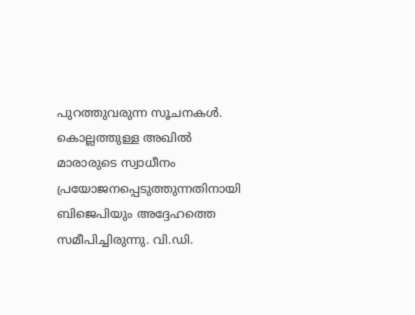പുറത്തുവരുന്ന സൂചനകള്‍. കൊല്ലത്തുള്ള അഖില്‍ മാരാരുടെ സ്വാധീനം പ്രയോജനപ്പെടുത്തുന്നതിനായി ബിജെപിയും അദ്ദേഹത്തെ സമീപിച്ചിരുന്നു. വി.ഡി.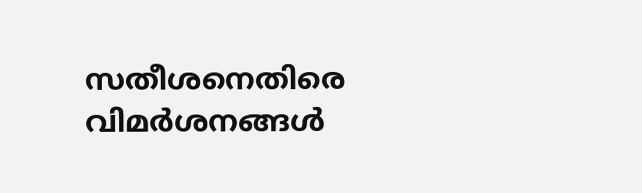സതീശനെതിരെ വിമര്‍ശനങ്ങള്‍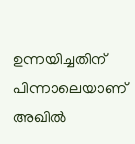ഉന്നയിച്ചതിന് പിന്നാലെയാണ് അഖില്‍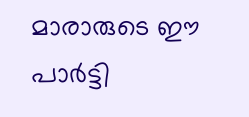മാരാരുടെ ഈ പാര്‍ട്ടി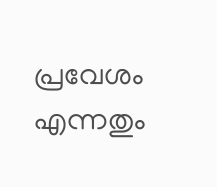പ്രവേശം എന്നതും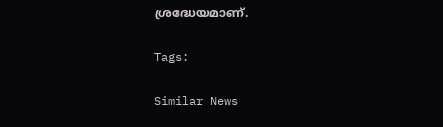ശ്രദ്ധേയമാണ്.

Tags:

Similar News